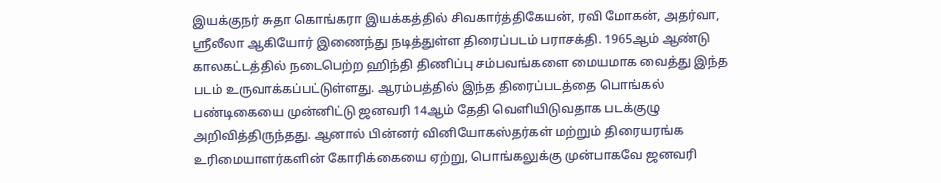இயக்குநர் சுதா கொங்கரா இயக்கத்தில் சிவகார்த்திகேயன், ரவி மோகன், அதர்வா, ஸ்ரீலீலா ஆகியோர் இணைந்து நடித்துள்ள திரைப்படம் பராசக்தி. 1965ஆம் ஆண்டு காலகட்டத்தில் நடைபெற்ற ஹிந்தி திணிப்பு சம்பவங்களை மையமாக வைத்து இந்த படம் உருவாக்கப்பட்டுள்ளது. ஆரம்பத்தில் இந்த திரைப்படத்தை பொங்கல் பண்டிகையை முன்னிட்டு ஜனவரி 14ஆம் தேதி வெளியிடுவதாக படக்குழு அறிவித்திருந்தது. ஆனால் பின்னர் வினியோகஸ்தர்கள் மற்றும் திரையரங்க உரிமையாளர்களின் கோரிக்கையை ஏற்று, பொங்கலுக்கு முன்பாகவே ஜனவரி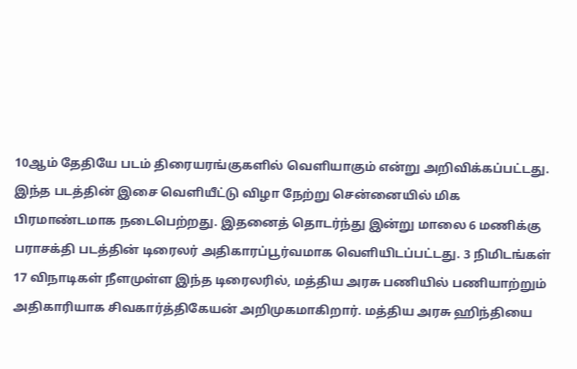10ஆம் தேதியே படம் திரையரங்குகளில் வெளியாகும் என்று அறிவிக்கப்பட்டது.
இந்த படத்தின் இசை வெளியீட்டு விழா நேற்று சென்னையில் மிக பிரமாண்டமாக நடைபெற்றது. இதனைத் தொடர்ந்து இன்று மாலை 6 மணிக்கு பராசக்தி படத்தின் டிரைலர் அதிகாரப்பூர்வமாக வெளியிடப்பட்டது. 3 நிமிடங்கள் 17 விநாடிகள் நீளமுள்ள இந்த டிரைலரில், மத்திய அரசு பணியில் பணியாற்றும் அதிகாரியாக சிவகார்த்திகேயன் அறிமுகமாகிறார். மத்திய அரசு ஹிந்தியை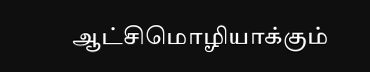ஆட்சிமொழியாக்கும்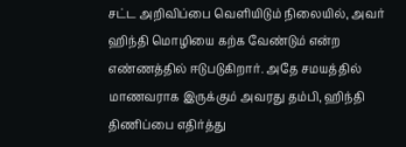சட்ட அறிவிப்பை வெளியிடும் நிலையில், அவர் ஹிந்தி மொழியை கற்க வேண்டும் என்ற எண்ணத்தில் ஈடுபடுகிறார். அதே சமயத்தில் மாணவராக இருக்கும் அவரது தம்பி, ஹிந்தி திணிப்பை எதிர்த்து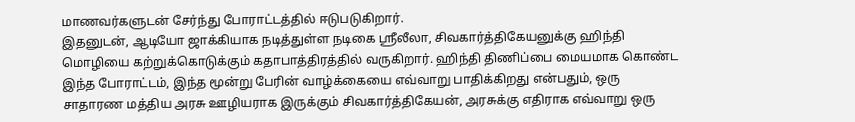மாணவர்களுடன் சேர்ந்து போராட்டத்தில் ஈடுபடுகிறார்.
இதனுடன், ஆடியோ ஜாக்கியாக நடித்துள்ள நடிகை ஸ்ரீலீலா, சிவகார்த்திகேயனுக்கு ஹிந்தி மொழியை கற்றுக்கொடுக்கும் கதாபாத்திரத்தில் வருகிறார். ஹிந்தி திணிப்பை மையமாக கொண்ட இந்த போராட்டம், இந்த மூன்று பேரின் வாழ்க்கையை எவ்வாறு பாதிக்கிறது என்பதும், ஒரு சாதாரண மத்திய அரசு ஊழியராக இருக்கும் சிவகார்த்திகேயன், அரசுக்கு எதிராக எவ்வாறு ஒரு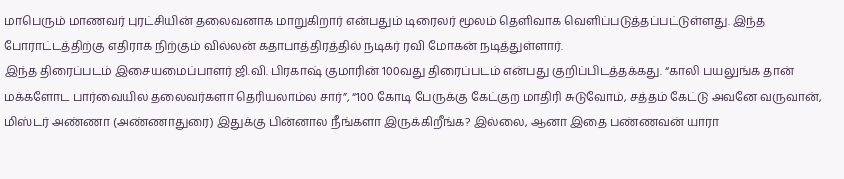மாபெரும் மாணவர் புரட்சியின் தலைவனாக மாறுகிறார் என்பதும் டிரைலர் மூலம் தெளிவாக வெளிப்படுத்தப்பட்டுள்ளது. இந்த போராட்டத்திற்கு எதிராக நிற்கும் வில்லன் கதாபாத்திரத்தில் நடிகர் ரவி மோகன் நடித்துள்ளார்.
இந்த திரைப்படம் இசையமைப்பாளர் ஜி.வி. பிரகாஷ் குமாரின் 100வது திரைப்படம் என்பது குறிப்பிடத்தக்கது. “காலி பயலுங்க தான் மக்களோட பார்வையில தலைவர்களா தெரியலாம்ல சார்”, “100 கோடி பேருக்கு கேட்குற மாதிரி சுடுவோம், சத்தம் கேட்டு அவனே வருவான், மிஸ்டர் அண்ணா (அண்ணாதுரை) இதுக்கு பின்னால நீங்களா இருக்கிறீங்க? இல்லை, ஆனா இதை பண்ணவன் யாரா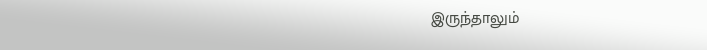இருந்தாலும்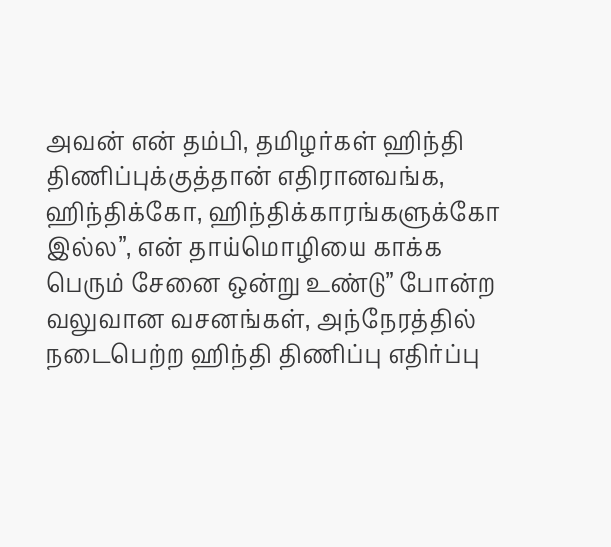அவன் என் தம்பி, தமிழர்கள் ஹிந்தி திணிப்புக்குத்தான் எதிரானவங்க, ஹிந்திக்கோ, ஹிந்திக்காரங்களுக்கோ இல்ல”, என் தாய்மொழியை காக்க பெரும் சேனை ஒன்று உண்டு” போன்ற வலுவான வசனங்கள், அந்நேரத்தில் நடைபெற்ற ஹிந்தி திணிப்பு எதிர்ப்பு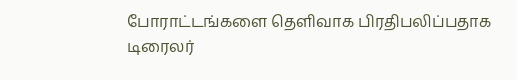போராட்டங்களை தெளிவாக பிரதிபலிப்பதாக டிரைலர்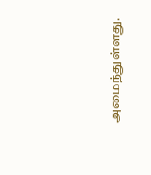அமைந்துள்ளது.